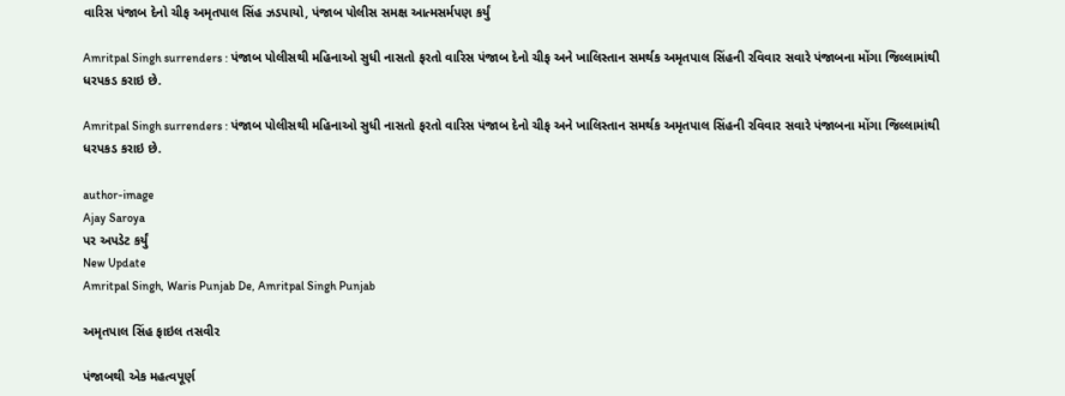વારિસ પંજાબ દેનો ચીફ અમૃતપાલ સિંહ ઝડપાયો, પંજાબ પોલીસ સમક્ષ આત્મસર્મપણ કર્યું

Amritpal Singh surrenders : પંજાબ પોલીસથી મહિનાઓ સુધી નાસતો ફરતો વારિસ પંજાબ દેનો ચીફ અને ખાલિસ્તાન સમર્થક અમૃતપાલ સિંહની રવિવાર સવારે પંજાબના મોંગા જિલ્લામાંથી ધરપકડ કરાઇ છે.

Amritpal Singh surrenders : પંજાબ પોલીસથી મહિનાઓ સુધી નાસતો ફરતો વારિસ પંજાબ દેનો ચીફ અને ખાલિસ્તાન સમર્થક અમૃતપાલ સિંહની રવિવાર સવારે પંજાબના મોંગા જિલ્લામાંથી ધરપકડ કરાઇ છે.

author-image
Ajay Saroya
પર અપડેટ કર્યું
New Update
Amritpal Singh, Waris Punjab De, Amritpal Singh Punjab

અમૃતપાલ સિંહ ફાઇલ તસવીર

પંજાબથી એક મહત્વપૂર્ણ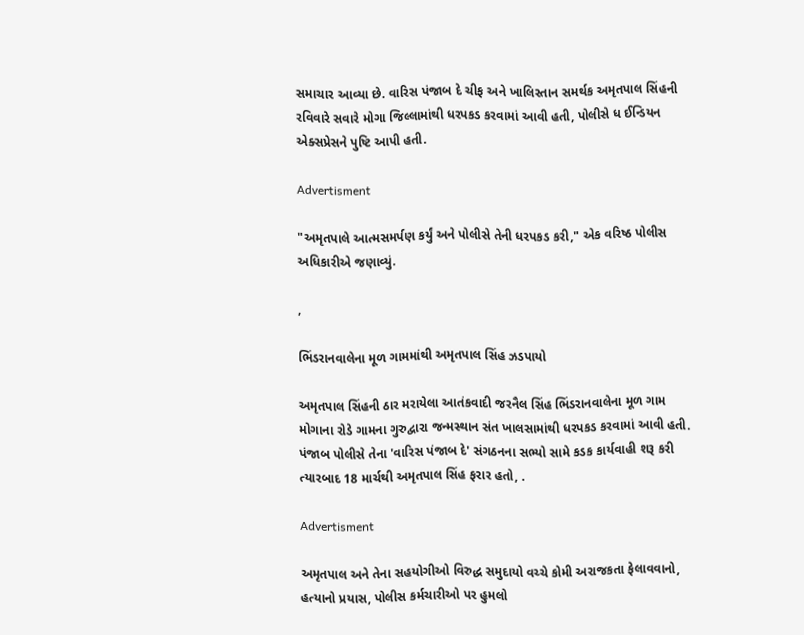સમાચાર આવ્યા છે. વારિસ પંજાબ દે ચીફ અને ખાલિસ્તાન સમર્થક અમૃતપાલ સિંહની રવિવારે સવારે મોગા જિલ્લામાંથી ધરપકડ કરવામાં આવી હતી, પોલીસે ધ ઈન્ડિયન એક્સપ્રેસને પુષ્ટિ આપી હતી.

Advertisment

"અમૃતપાલે આત્મસમર્પણ કર્યું અને પોલીસે તેની ધરપકડ કરી," એક વરિષ્ઠ પોલીસ અધિકારીએ જણાવ્યું.

,

ભિંડરાનવાલેના મૂળ ગામમાંથી અમૃતપાલ સિંહ ઝડપાયો

અમૃતપાલ સિંહની ઠાર મરાયેલા આતંકવાદી જરનૈલ સિંહ ભિંડરાનવાલેના મૂળ ગામ મોગાના રોડે ગામના ગુરુદ્વારા જન્મસ્થાન સંત ખાલસામાંથી ધરપકડ કરવામાં આવી હતી. પંજાબ પોલીસે તેના 'વારિસ પંજાબ દે' સંગઠનના સભ્યો સામે કડક કાર્યવાહી શરૂ કરી ત્યારબાદ 18 માર્ચથી અમૃતપાલ સિંહ ફરાર હતો, .

Advertisment

અમૃતપાલ અને તેના સહયોગીઓ વિરુદ્ધ સમુદાયો વચ્ચે કોમી અરાજકતા ફેલાવવાનો, હત્યાનો પ્રયાસ, પોલીસ કર્મચારીઓ પર હુમલો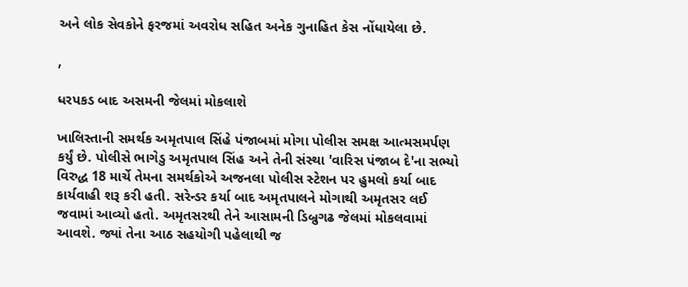અને લોક સેવકોને ફરજમાં અવરોધ સહિત અનેક ગુનાહિત કેસ નોંધાયેલા છે.

,

ધરપકડ બાદ અસમની જેલમાં મોકલાશે

ખાલિસ્તાની સમર્થક અમૃતપાલ સિંહે પંજાબમાં મોગા પોલીસ સમક્ષ આત્મસમર્પણ કર્યું છે. પોલીસે ભાગેડુ અમૃતપાલ સિંહ અને તેની સંસ્થા 'વારિસ પંજાબ દે'ના સભ્યો વિરુદ્ધ 18 માર્ચે તેમના સમર્થકોએ અજનલા પોલીસ સ્ટેશન પર હુમલો કર્યા બાદ કાર્યવાહી શરૂ કરી હતી. સરેન્ડર કર્યા બાદ અમૃતપાલને મોગાથી અમૃતસર લઈ જવામાં આવ્યો હતો. અમૃતસરથી તેને આસામની ડિબ્રુગઢ જેલમાં મોકલવામાં આવશે. જ્યાં તેના આઠ સહયોગી પહેલાથી જ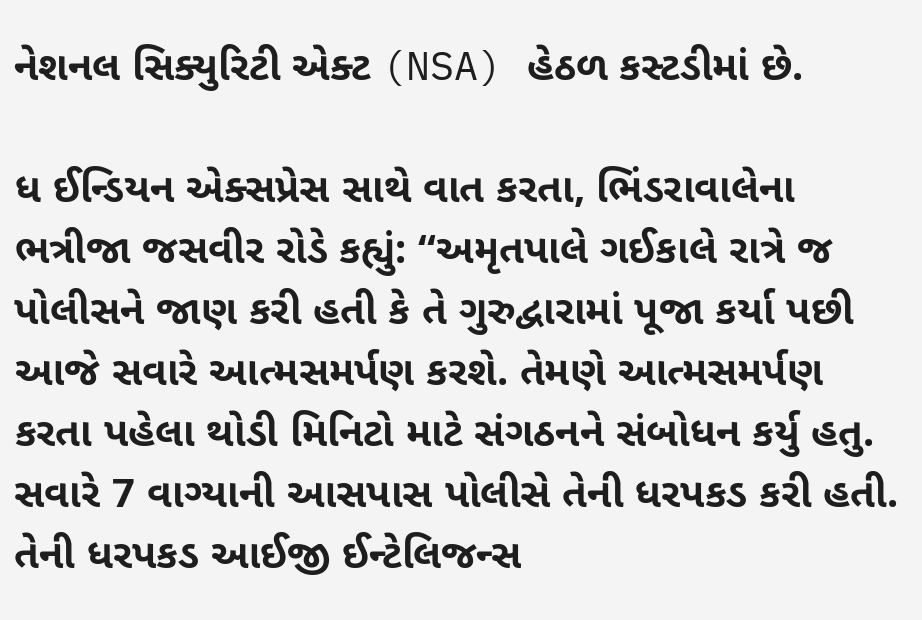નેશનલ સિક્યુરિટી એક્ટ (NSA) હેઠળ કસ્ટડીમાં છે.

ધ ઈન્ડિયન એક્સપ્રેસ સાથે વાત કરતા, ભિંડરાવાલેના ભત્રીજા જસવીર રોડે કહ્યું: “અમૃતપાલે ગઈકાલે રાત્રે જ પોલીસને જાણ કરી હતી કે તે ગુરુદ્વારામાં પૂજા કર્યા પછી આજે સવારે આત્મસમર્પણ કરશે. તેમણે આત્મસમર્પણ કરતા પહેલા થોડી મિનિટો માટે સંગઠનને સંબોધન કર્યુ હતુ. સવારે 7 વાગ્યાની આસપાસ પોલીસે તેની ધરપકડ કરી હતી. તેની ધરપકડ આઈજી ઈન્ટેલિજન્સ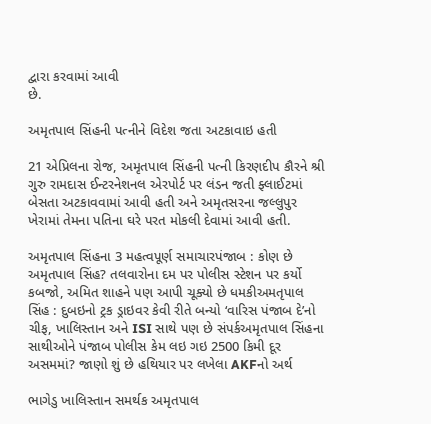દ્વારા કરવામાં આવી
છે.

અમૃતપાલ સિંહની પત્નીને વિદેશ જતા અટકાવાઇ હતી

21 એપ્રિલના રોજ, અમૃતપાલ સિંહની પત્ની કિરણદીપ કૌરને શ્રી ગુરુ રામદાસ ઈન્ટરનેશનલ એરપોર્ટ પર લંડન જતી ફ્લાઈટમાં બેસતા અટકાવવામાં આવી હતી અને અમૃતસરના જલ્લુપુર ખેરામાં તેમના પતિના ઘરે પરત મોકલી દેવામાં આવી હતી.

અમૃતપાલ સિંહના 3 મહત્વપૂર્ણ સમાચારપંજાબ : કોણ છે અમૃતપાલ સિંહ? તલવારોના દમ પર પોલીસ સ્ટેશન પર કર્યો કબજો, અમિત શાહને પણ આપી ચૂક્યો છે ધમકીઅમતૃપાલ સિંહ : દુબઇનો ટ્રક ડ્રાઇવર કેવી રીતે બન્યો ‘વારિસ પંજાબ દે’નો ચીફ, ખાલિસ્તાન અને ISI સાથે પણ છે સંપર્કઅમૃતપાલ સિંહના સાથીઓને પંજાબ પોલીસ કેમ લઇ ગઇ 2500 કિમી દૂર અસમમાં? જાણો શું છે હથિયાર પર લખેલા AKFનો અર્થ

ભાગેડુ ખાલિસ્તાન સમર્થક અમૃતપાલ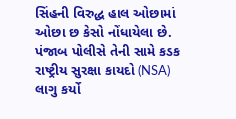સિંહની વિરુદ્ધ હાલ ઓછામાં ઓછા છ કેસો નોંધાયેલા છે. પંજાબ પોલીસે તેની સામે કડક રાષ્ટ્રીય સુરક્ષા કાયદો (NSA) લાગુ કર્યો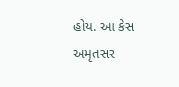હોય. આ કેસ અમૃતસર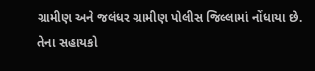ગ્રામીણ અને જલંધર ગ્રામીણ પોલીસ જિલ્લામાં નોંધાયા છે. તેના સહાયકો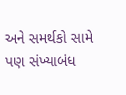અને સમર્થકો સામે પણ સંખ્યાબંધ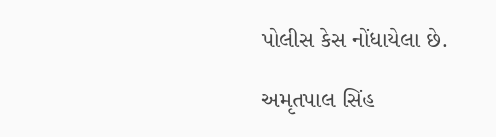પોલીસ કેસ નોંધાયેલા છે.

અમૃતપાલ સિંહ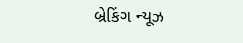બ્રેકિંગ ન્યૂઝ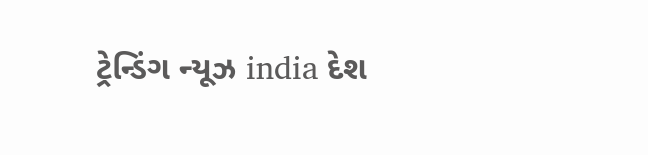ટ્રેન્ડિંગ ન્યૂઝ india દેશ